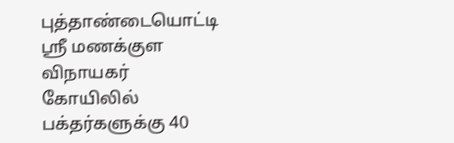புத்தாண்டையொட்டி ஸ்ரீ மணக்குள விநாயகர் கோயிலில் பக்தர்களுக்கு 40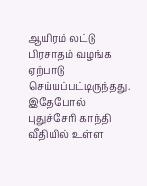ஆயிரம் லட்டு பிரசாதம் வழங்க ஏற்பாடு செய்யப்பட்டிருந்தது. இதேபோல் புதுச்சேரி காந்தி வீதியில் உள்ள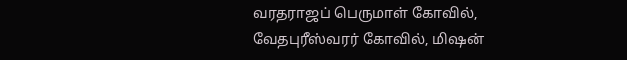வரதராஜப் பெருமாள் கோவில், வேதபுரீஸ்வரர் கோவில், மிஷன்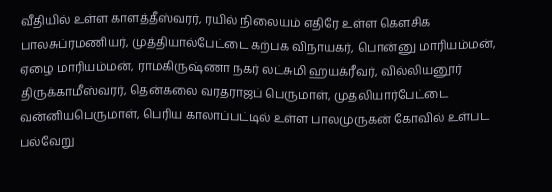வீதியில் உள்ள காளத்தீஸ்வரர், ரயில் நிலையம் எதிரே உள்ள கௌசிக பாலசுப்ரமணியர், முத்தியால்பேட்டை கற்பக விநாயகர், பொன்னு மாரியம்மன், ஏழை மாரியம்மன், ராமகிருஷ்ணா நகர் லட்சுமி ஹயக்ரீவர், வில்லியனூர் திருக்காமீஸ்வரர், தென்கலை வரதராஜப் பெருமாள், முதலியார்பேட்டை வன்னியபெருமாள், பெரிய காலாப்பட்டில் உள்ள பாலமுருகன் கோவில் உள்பட பல்வேறு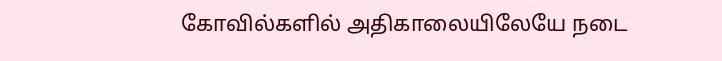கோவில்களில் அதிகாலையிலேயே நடை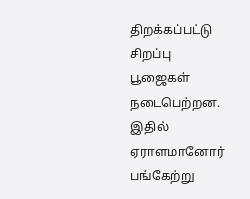திறக்கப்பட்டு சிறப்பு பூஜைகள் நடைபெற்றன. இதில் ஏராளமானோர் பங்கேற்று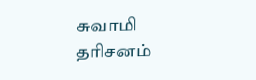சுவாமி தரிசனம்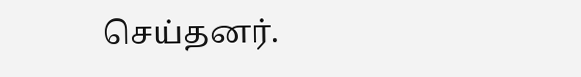செய்தனர்.